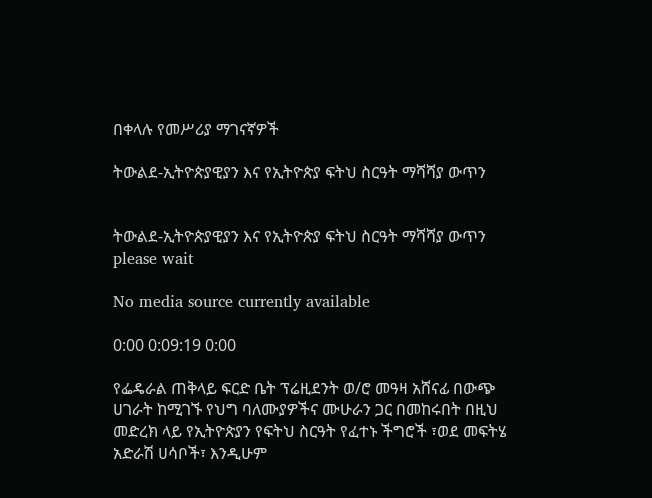በቀላሉ የመሥሪያ ማገናኛዎች

ትውልደ-ኢትዮጵያዊያን እና የኢትዮጵያ ፍትህ ስርዓት ማሻሻያ ውጥን


ትውልደ-ኢትዮጵያዊያን እና የኢትዮጵያ ፍትህ ስርዓት ማሻሻያ ውጥን
please wait

No media source currently available

0:00 0:09:19 0:00

የፌዴራል ጠቅላይ ፍርድ ቤት ፕሬዚደንት ወ/ሮ መዓዛ አሸናፊ በውጭ ሀገራት ከሚገኙ የህግ ባለሙያዎችና ሙሁራን ጋር በመከሩበት በዚህ መድረክ ላይ የኢትዮጵያን የፍትህ ስርዓት የፈተኑ ችግሮች ፣ወደ መፍትሄ አድራሽ ሀሳቦች፣ እንዲሁም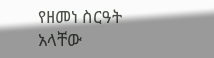የዘመነ ስርዓት አላቸው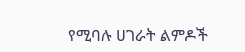የሚባሉ ሀገራት ልምዶች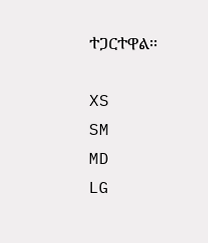ተጋርተዋል፡፡

XS
SM
MD
LG